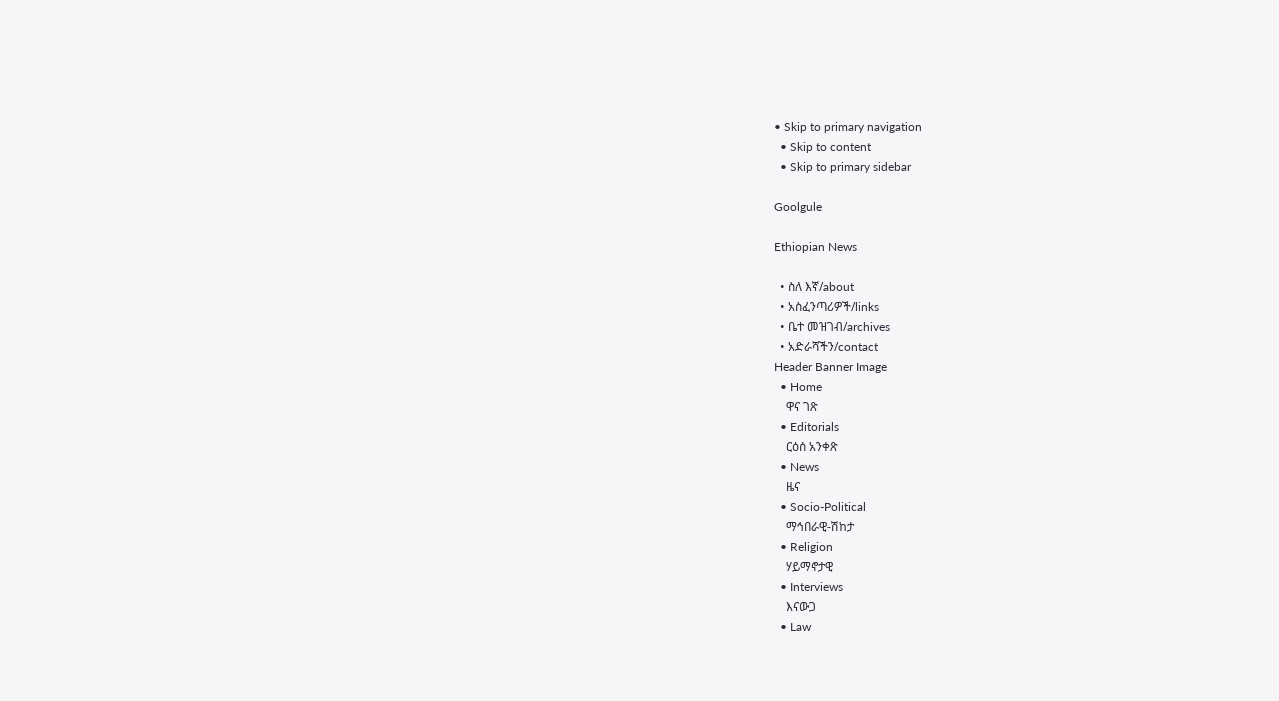• Skip to primary navigation
  • Skip to content
  • Skip to primary sidebar

Goolgule

Ethiopian News

  • ስለ እኛ/about
  • አስፈንጣሪዎች/links
  • ቤተ መዝገብ/archives
  • አድራሻችን/contact
Header Banner Image
  • Home
    ዋና ገጽ
  • Editorials
    ርዕሰ አንቀጽ
  • News
    ዜና
  • Socio-Political
    ማኅበራዊ-ሽከታ
  • Religion
    ሃይማኖታዊ
  • Interviews
    እናውጋ
  • Law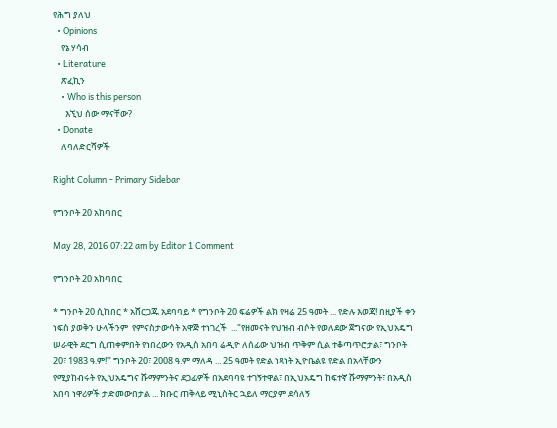የሕግ ያለህ
  • Opinions
    የኔ ሃሳብ
  • Literature
    ጽፈኪን
    • Who is this person
      እኚህ ሰው ማናቸው?
  • Donate
    ለባለድርሻዎች

Right Column - Primary Sidebar

የግንቦት 20 አከባበር

May 28, 2016 07:22 am by Editor 1 Comment

የግንቦት 20 አከባበር

* ግንቦት 20 ሲከበር * አሸርጋጁ አደባባይ * የግንቦት 20 ፍሬዎች ልክ የዛሬ 25 ዓመት ... የድሉ እወጃ! በዚያች ቀን ነፍስ ያወቅን ሁላችንም  የምናስታውሳት አዋጅ ተነገረች  ..."የዘመናት የህዝብ ብሶት የወለደው ጀግናው የኢህአዴግ ሠራዊት ደርግ ሲጠቀምበት የነበረውን የአዲስ አበባ ሬዲዮ ለሰፊው ህዝብ ጥቅም ሲል ተቆጣጥሮታል፣ ግንቦት 20፣ 1983 ዓ.ም!" ግንቦት 20፣ 2008 ዓ.ም ማለዳ ... 25 ዓመት የድል ነጻነት ኢዮቤልዩ የድል በአላቸውን የሚያከብሩት የኢህአዴግና ሹማምንትና ደጋፊዎች በአደባባዩ ተገኝተዋል፣ በኢህአዴግ ከፍተኛ ሹማምንት፣ በአዲስ አበባ ነዋሪዎች ታድመውበታል ... ክቡር ጠቅላይ ሚኒስትር ኋይለ ማርያም ደሳለኝ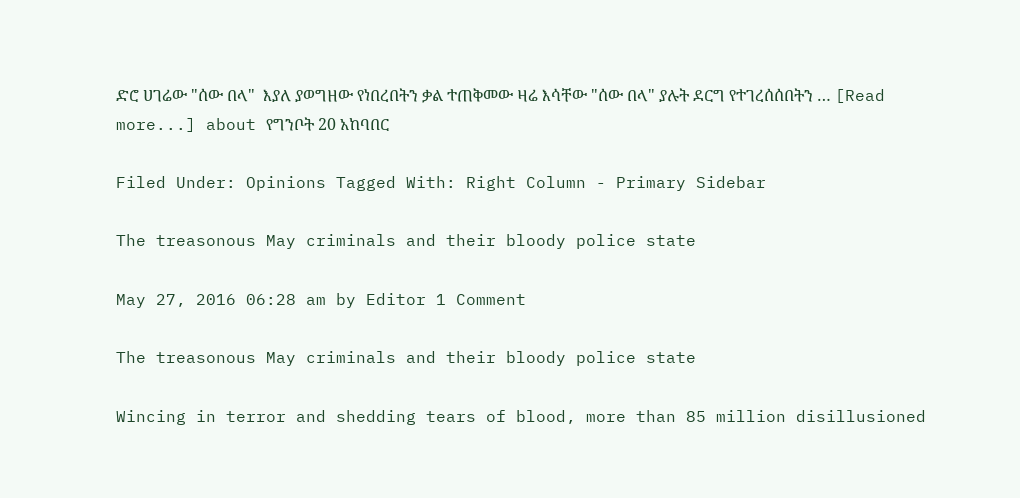ድሮ ሀገሬው "ሰው በላ"  እያለ ያወግዘው የነበረበትን ቃል ተጠቅመው ዛሬ እሳቸው "ሰው በላ" ያሉት ደርግ የተገረሰሰበትን … [Read more...] about የግንቦት 20 አከባበር

Filed Under: Opinions Tagged With: Right Column - Primary Sidebar

The treasonous May criminals and their bloody police state

May 27, 2016 06:28 am by Editor 1 Comment

The treasonous May criminals and their bloody police state

Wincing in terror and shedding tears of blood, more than 85 million disillusioned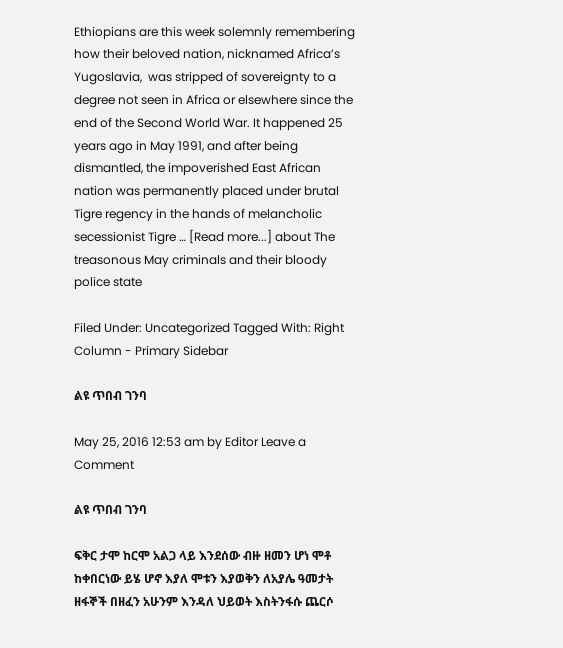Ethiopians are this week solemnly remembering how their beloved nation, nicknamed Africa’s Yugoslavia,  was stripped of sovereignty to a degree not seen in Africa or elsewhere since the end of the Second World War. It happened 25 years ago in May 1991, and after being dismantled, the impoverished East African nation was permanently placed under brutal Tigre regency in the hands of melancholic secessionist Tigre … [Read more...] about The treasonous May criminals and their bloody police state

Filed Under: Uncategorized Tagged With: Right Column - Primary Sidebar

ልዩ ጥበብ ገንባ

May 25, 2016 12:53 am by Editor Leave a Comment

ልዩ ጥበብ ገንባ

ፍቅር ታሞ ከርሞ አልጋ ላይ እንደሰው ብዙ ዘመን ሆነ ሞቶ ከቀበርነው ይሄ ሆኖ እያለ ሞቱን እያወቅን ለአያሌ ዓመታት ዘፋኞች በዘፈን አሁንም እንዳለ ህይወት እስትንፋሱ ጨርሶ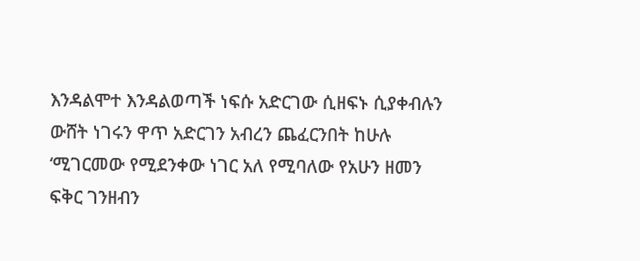እንዳልሞተ እንዳልወጣች ነፍሱ አድርገው ሲዘፍኑ ሲያቀብሉን ውሸት ነገሩን ዋጥ አድርገን አብረን ጨፈርንበት ከሁሉ ‘ሚገርመው የሚደንቀው ነገር አለ የሚባለው የአሁን ዘመን ፍቅር ገንዘብን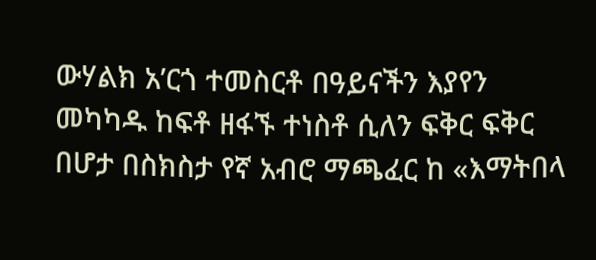ውሃልክ አ’ርጎ ተመስርቶ በዓይናችን እያየን መካካዱ ከፍቶ ዘፋኙ ተነስቶ ሲለን ፍቅር ፍቅር በሆታ በስክስታ የኛ አብሮ ማጫፈር ከ «እማትበላ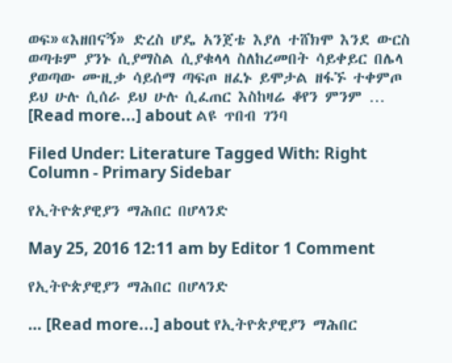ወፍ»«እዘበናኝ» ድረስ ሆዴ አንጀቴ እያለ ተሸክሞ እንደ ውርስ ወጣቱም ያንኑ ሲያማስል ሲያቁላላ ስለከረመበት ሳይቀይር በሌላ ያወጣው ሙዚቃ ሳይሰማ ጣፍጦ ዘፈኑ ይሞታል ዘፋኙ ተቀምጦ ይህ ሁሉ ሲሰራ ይህ ሁሉ ሲፈጠር እስከዛሬ ቆየን ምንም … [Read more...] about ልዩ ጥበብ ገንባ

Filed Under: Literature Tagged With: Right Column - Primary Sidebar

የኢትዮጵያዊያን ማሕበር በሆላንድ

May 25, 2016 12:11 am by Editor 1 Comment

የኢትዮጵያዊያን ማሕበር በሆላንድ

… [Read more...] about የኢትዮጵያዊያን ማሕበር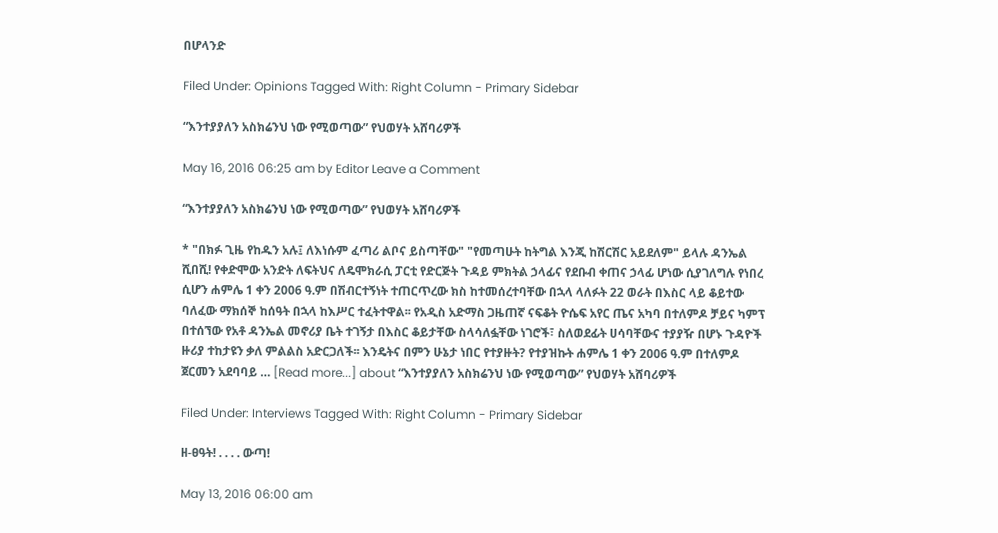በሆላንድ

Filed Under: Opinions Tagged With: Right Column - Primary Sidebar

“እንተያያለን አስክሬንህ ነው የሚወጣው” የህወሃት አሸባሪዎች

May 16, 2016 06:25 am by Editor Leave a Comment

“እንተያያለን አስክሬንህ ነው የሚወጣው” የህወሃት አሸባሪዎች

* "በክፉ ጊዜ የከዱን አሉ፤ ለእነሱም ፈጣሪ ልቦና ይስጣቸው" "የመጣሁት ከትግል እንጂ ከሽርሽር አይደለም" ይላሉ ዳንኤል ሺበሺ! የቀድሞው አንድት ለፍትህና ለዴሞክራሲ ፓርቲ የድርጅት ጉዳይ ምክትል ኃላፊና የደቡብ ቀጠና ኃላፊ ሆነው ሲያገለግሉ የነበረ ሲሆን ሐምሌ 1 ቀን 2006 ዓ.ም በሽብርተኝነት ተጠርጥረው ክስ ከተመሰረተባቸው በኋላ ላለፉት 22 ወራት በእስር ላይ ቆይተው ባለፈው ማክሰኞ ከሰዓት በኋላ ከእሥር ተፈትተዋል፡፡ የአዲስ አድማስ ጋዜጠኛ ናፍቆት ዮሴፍ አየር ጤና አካባ በተለምዶ ቻይና ካምፕ በተሰኘው የአቶ ዳንኤል መኖሪያ ቤት ተገኝታ በእስር ቆይታቸው ስላሳለፏቸው ነገሮች፣ ስለወደፊት ሀሳባቸውና ተያያዥ በሆኑ ጉዳዮች ዙሪያ ተከታዩን ቃለ ምልልስ አድርጋለች፡፡ እንዴትና በምን ሁኔታ ነበር የተያዙት? የተያዝኩት ሐምሌ 1 ቀን 2006 ዓ.ም በተለምዶ ጀርመን አደባባይ … [Read more...] about “እንተያያለን አስክሬንህ ነው የሚወጣው” የህወሃት አሸባሪዎች

Filed Under: Interviews Tagged With: Right Column - Primary Sidebar

ዘ-ፀዓት! . . . . ውጣ!

May 13, 2016 06:00 am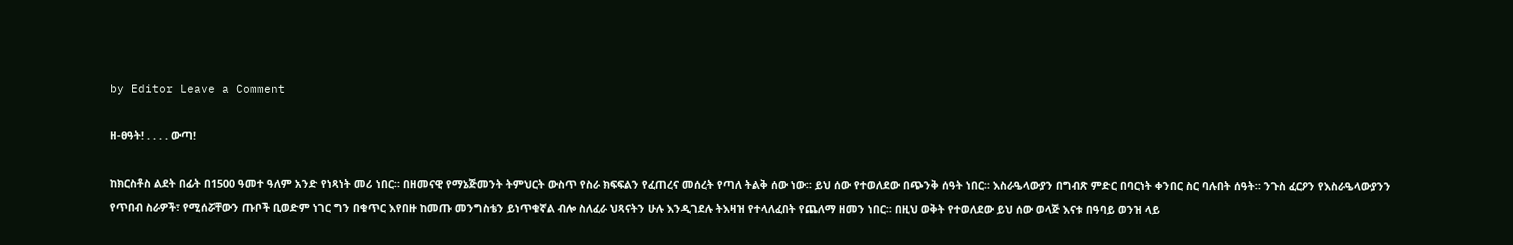by Editor Leave a Comment

ዘ-ፀዓት! . . . . ውጣ!

ከክርስቶስ ልደት በፊት በ1500 ዓመተ ዓለም አንድ የነጻነት መሪ ነበር። በዘመናዊ የማኔጅመንት ትምህርት ውስጥ የስራ ክፍፍልን የፈጠረና መሰረት የጣለ ትልቅ ሰው ነው። ይህ ሰው የተወለደው በጭንቅ ሰዓት ነበር። እስራዔላውያን በግብጽ ምድር በባርነት ቀንበር ስር ባሉበት ሰዓት። ንጉስ ፈርዖን የእስራዔላውያንን የጥበብ ስራዎች፣ የሚሰሯቸውን ጡቦች ቢወድም ነገር ግን በቁጥር እየበዙ ከመጡ መንግስቴን ይነጥቁኛል ብሎ ስለፈራ ህጻናትን ሁሉ እንዲገደሉ ትእዛዝ የተላለፈበት የጨለማ ዘመን ነበር። በዚህ ወቅት የተወለደው ይህ ሰው ወላጅ እናቱ በዓባይ ወንዝ ላይ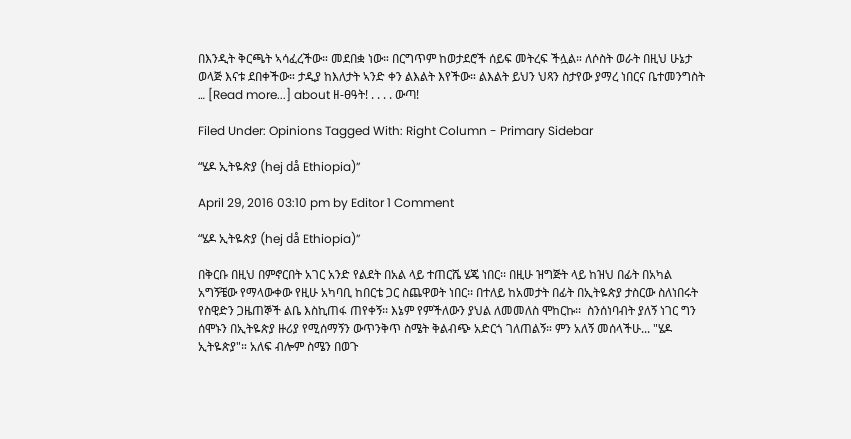በእንዲት ቅርጫት ኣሳፈረችው። መደበቋ ነው። በርግጥም ከወታደሮች ሰይፍ መትረፍ ችሏል። ለሶስት ወራት በዚህ ሁኔታ ወላጅ እናቱ ደበቀችው። ታዲያ ከእለታት ኣንድ ቀን ልእልት እየችው። ልእልት ይህን ህጻን ስታየው ያማረ ነበርና ቤተመንግስት … [Read more...] about ዘ-ፀዓት! . . . . ውጣ!

Filed Under: Opinions Tagged With: Right Column - Primary Sidebar

“ሄዶ ኢትዬጵያ (hej då Ethiopia)”

April 29, 2016 03:10 pm by Editor 1 Comment

“ሄዶ ኢትዬጵያ (hej då Ethiopia)”

በቅርቡ በዚህ በምኖርበት አገር አንድ የልደት በአል ላይ ተጠርሼ ሄጄ ነበር፡፡ በዚሁ ዝግጅት ላይ ከዝህ በፊት በአካል አግኝቼው የማላውቀው የዚሁ አካባቢ ከበርቴ ጋር ስጨዋወት ነበር፡፡ በተለይ ከአመታት በፊት በኢትዬጵያ ታስርው ስለነበሩት የስዊድን ጋዜጠኞች ልቤ እስኪጠፋ ጠየቀኝ፡፡ እኔም የምችለውን ያህል ለመመለስ ሞከርኩ፡፡  ስንሰነባብት ያለኝ ነገር ግን ሰሞኑን በኢትዬጵያ ዙሪያ የሚሰማኝን ውጥንቅጥ ስሜት ቅልብጭ አድርጎ ገለጠልኝ። ምን አለኝ መሰላችሁ... "ሄዶ ኢትዬጵያ"። አለፍ ብሎም ስሜን በወጉ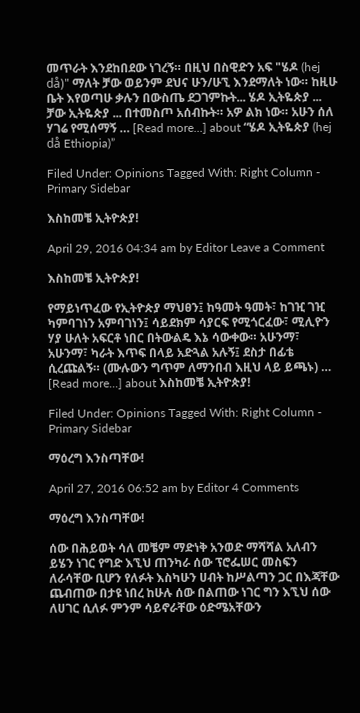መጥራት እንደከበደው ነገረኝ። በዚህ በስዊድን አፍ "ሄዶ (hej då)" ማለት ቻው ወይንም ደህና ሁን/ሁኚ እንደማለት ነው። ከዚሁ ቤት እየወጣሁ ቃሉን በውስጤ ደጋገምኩት... ሄዶ ኢትዬጵያ ... ቻው ኢትዬጵያ ... በተመስጦ አሰብኩት። አዎ ልክ ነው። አሁን ሰለ ሃገሬ የሚሰማኝ … [Read more...] about “ሄዶ ኢትዬጵያ (hej då Ethiopia)”

Filed Under: Opinions Tagged With: Right Column - Primary Sidebar

እስከመቼ ኢትዮጵያ!

April 29, 2016 04:34 am by Editor Leave a Comment

እስከመቼ ኢትዮጵያ!

የማይነጥፈው የኢትዮጵያ ማህፀን፤ ከዓመት ዓመት፣ ከገዢ ገዢ ካምባገነን አምባገነን፤ ሳይደክም ሳያርፍ የሚጎርፈው፣ ሚሊዮን ሃያ ሁለት አፍርቶ ነበር በትውልዴ እኔ ሳውቀው። አሁንማ፣ አሁንማ፣ ካራት እጥፍ በላይ አድጓል አሉኝ፤ ደስታ በፊቴ ሲረጩልኝ። (ሙሉውን ግጥም ለማንበብ እዚህ ላይ ይጫኑ) … [Read more...] about እስከመቼ ኢትዮጵያ!

Filed Under: Opinions Tagged With: Right Column - Primary Sidebar

ማዕረግ እንስጣቸው!

April 27, 2016 06:52 am by Editor 4 Comments

ማዕረግ እንስጣቸው!

ሰው በሕይወት ሳለ መቼም ማድነቅ አንወድ ማሻሻል አለብን ይሄን ነገር የግድ እኚህ ጠንካራ ሰው ፕሮፌሠር መስፍን ለራሳቸው ቢሆን የለፉት እስካሁን ሀብት ከሥልጣን ጋር በእጃቸው ጨብጠው በታዩ ነበረ ከሁሉ ሰው በልጠው ነገር ግን እኚህ ሰው ለሀገር ሲለፉ ምንም ሳይኖራቸው ዕድሜአቸውን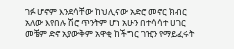ገፉ ሆኖም እንደሳቸው ከህሊናው አድሮ መኖር ክብር አለው እየበሉ ሽሮ ጥንትም ሆነ አሁን በተሳሳተ ሀገር መቼም ድኖ አያውቅም አዋቂ ከችግር ገዢን የማይፈሩት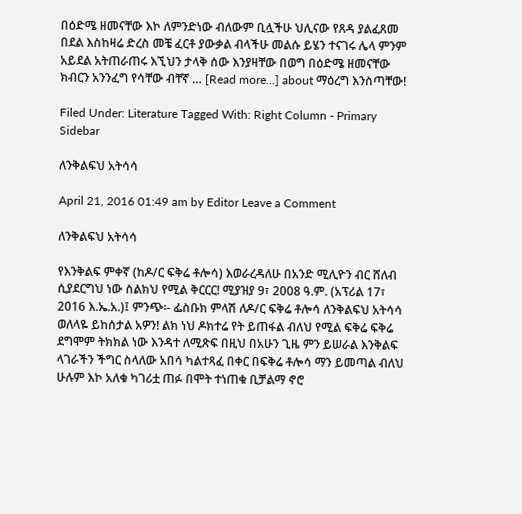በዕድሜ ዘመናቸው እኮ ለምንድነው ብለውም ቢሏችሁ ህሊናው የጸዳ ያልፈጸመ በደል እስከዛሬ ድረስ መቼ ፈርቶ ያውቃል ብላችሁ መልሱ ይሄን ተናገሩ ሌላ ምንም አይደል አትጠራጠሩ እኚህን ታላቅ ሰው እንያዛቸው በወግ በዕድሜ ዘመናቸው ክብርን አንንፈግ የሳቸው ብቸኛ … [Read more...] about ማዕረግ እንስጣቸው!

Filed Under: Literature Tagged With: Right Column - Primary Sidebar

ለንቅልፍህ አትሳሳ

April 21, 2016 01:49 am by Editor Leave a Comment

ለንቅልፍህ አትሳሳ

የእንቅልፍ ምቀኛ (ከዶ/ር ፍቅሬ ቶሎሳ) እወራረዳለሁ በአንድ ሚሊዮን ብር ሸለብ ሲያደርግህ ነው ስልክህ የሚል ቅርርር! ሚያዝያ 9፣ 2008 ዓ.ም. (አፕሪል 17፣ 2016 እ.ኤ.አ.)፤ ምንጭ፡- ፌስቡክ ምላሽ ለዶ/ር ፍቅሬ ቶሎሳ ለንቅልፍህ አትሳሳ ወለላዬ ይከሰታል አዎን! ልክ ነህ ዶክተሬ የት ይጠፋል ብለህ የሚል ፍቅሬ ፍቅሬ ደግሞም ትክክል ነው እንዳተ ለሚጽፍ በዚህ በአሁን ጊዜ ምን ይሠራል እንቅልፍ ላገራችን ችግር ስላለው አበሳ ካልተጻፈ በቀር በፍቅሬ ቶሎሳ ማን ይመጣል ብለህ ሁሉም እኮ አለቁ ካገሪቷ ጠፉ በሞት ተነጠቁ ቢቻልማ ኖሮ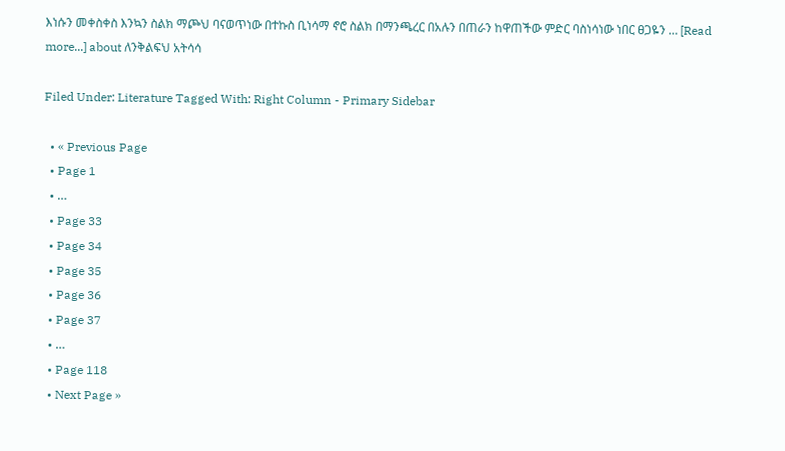እነሱን መቀስቀስ እንኳን ስልክ ማጮህ ባናወጥነው በተኩስ ቢነሳማ ኖሮ ስልክ በማንጫረር በአሉን በጠራን ከዋጠችው ምድር ባስነሳነው ነበር ፀጋዬን … [Read more...] about ለንቅልፍህ አትሳሳ

Filed Under: Literature Tagged With: Right Column - Primary Sidebar

  • « Previous Page
  • Page 1
  • …
  • Page 33
  • Page 34
  • Page 35
  • Page 36
  • Page 37
  • …
  • Page 118
  • Next Page »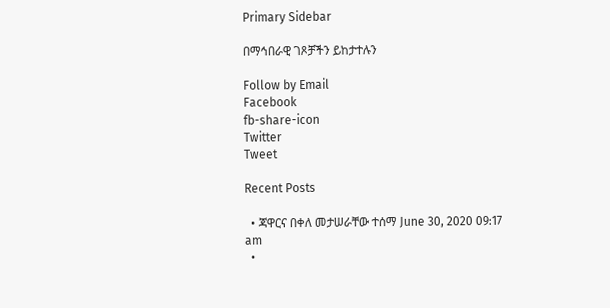Primary Sidebar

በማኅበራዊ ገጾቻችን ይከታተሉን

Follow by Email
Facebook
fb-share-icon
Twitter
Tweet

Recent Posts

  • ጃዋርና በቀለ መታሠራቸው ተሰማ June 30, 2020 09:17 am
  •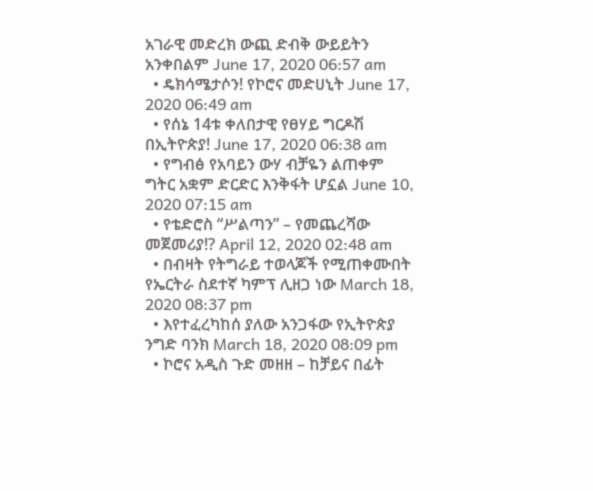አገራዊ መድረክ ውጪ ድብቅ ውይይትን አንቀበልም June 17, 2020 06:57 am
  • ዴክሳሜታሶን! የኮሮና መድሀኒት June 17, 2020 06:49 am
  • የሰኔ 14ቱ ቀለበታዊ የፀሃይ ግርዶሽ በኢትዮጵያ! June 17, 2020 06:38 am
  • የግብፅ የአባይን ውሃ ብቻዬን ልጠቀም ግትር አቋም ድርድር እንቅፋት ሆኗል June 10, 2020 07:15 am
  • የቴድሮስ “ሥልጣን” – የመጨረሻው መጀመሪያ!? April 12, 2020 02:48 am
  • በብዛት የትግራይ ተወላጆች የሚጠቀሙበት የኤርትራ ስደተኛ ካምፕ ሊዘጋ ነው March 18, 2020 08:37 pm
  • እየተፈረካከሰ ያለው አንጋፋው የኢትዮጵያ ንግድ ባንክ March 18, 2020 08:09 pm
  • ኮሮና አዲስ ጉድ መዘዘ – ከቻይና በፊት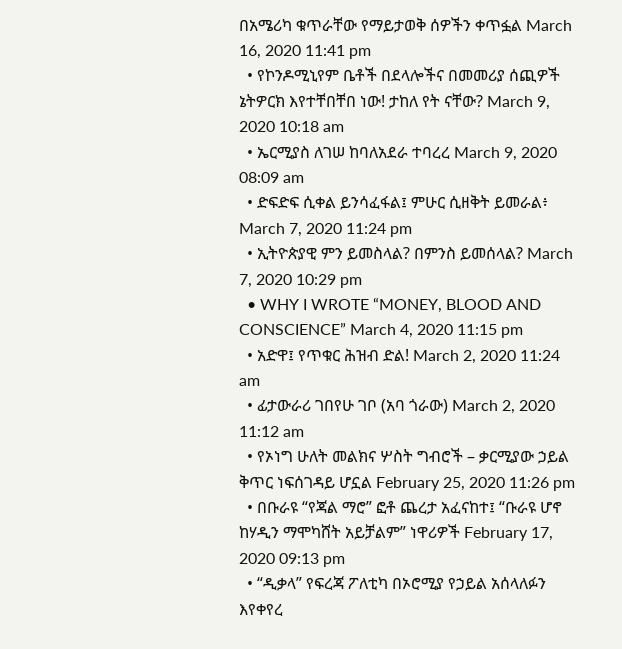በአሜሪካ ቁጥራቸው የማይታወቅ ሰዎችን ቀጥፏል March 16, 2020 11:41 pm
  • የኮንዶሚኒየም ቤቶች በደላሎችና በመመሪያ ሰጪዎች ኔትዎርክ እየተቸበቸበ ነው! ታከለ የት ናቸው? March 9, 2020 10:18 am
  • ኤርሚያስ ለገሠ ከባለአደራ ተባረረ March 9, 2020 08:09 am
  • ድፍድፍ ሲቀል ይንሳፈፋል፤ ምሁር ሲዘቅት ይመራል፥ March 7, 2020 11:24 pm
  • ኢትዮጵያዊ ምን ይመስላል? በምንስ ይመሰላል? March 7, 2020 10:29 pm
  • WHY I WROTE “MONEY, BLOOD AND CONSCIENCE” March 4, 2020 11:15 pm
  • አድዋ፤ የጥቁር ሕዝብ ድል! March 2, 2020 11:24 am
  • ፊታውራሪ ገበየሁ ገቦ (አባ ጎራው) March 2, 2020 11:12 am
  • የኦነግ ሁለት መልክና ሦስት ግብሮች – ቃርሚያው ኃይል ቅጥር ነፍሰገዳይ ሆኗል February 25, 2020 11:26 pm
  • በቡራዩ “የጃል ማሮ” ፎቶ ጨረታ አፈናከተ፤ “ቡራዩ ሆኖ ከሃዲን ማሞካሸት አይቻልም” ነዋሪዎች February 17, 2020 09:13 pm
  • “ዲቃላ” የፍረጃ ፖለቲካ በኦሮሚያ የኃይል አሰላለፉን እየቀየረ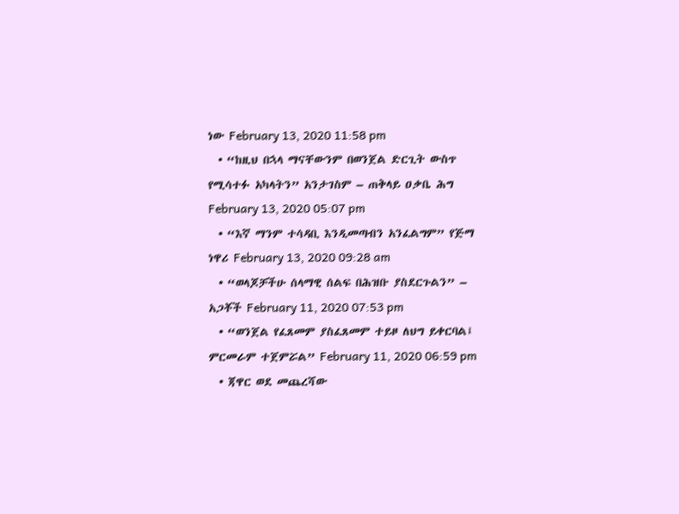ነው February 13, 2020 11:58 pm
  • “ከዚህ በኋላ ማናቸውንም በወንጀል ድርጊት ውስጥ የሚሳተፉ አካላትን” አንታገስም – ጠቅላይ ዐቃቤ ሕግ February 13, 2020 05:07 pm
  • “እኛ ማንም ተሳዳቢ እንዲመጣብን አንፈልግም” የጅማ ነዋሪ February 13, 2020 09:28 am
  • “ወላጆቻችሁ ሰላማዊ ሰልፍ በሕዝቡ ያስደርጉልን” – አጋቾች February 11, 2020 07:53 pm
  • “ወንጀል የፈጸመም ያስፈጸመም ተይዞ ለህግ ይቀርባል፤ ምርመራም ተጀምሯል” February 11, 2020 06:59 pm
  • ጃዋር ወደ መጨረሻው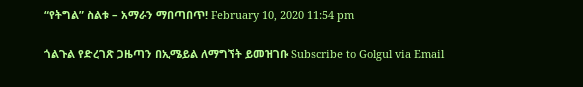“የትግል” ስልቱ – አማራን ማበጣበጥ! February 10, 2020 11:54 pm

ጎልጉል የድረገጽ ጋዜጣን በኢሜይል ለማግኘት ይመዝገቡ Subscribe to Golgul via Email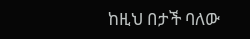ከዚህ በታች ባለው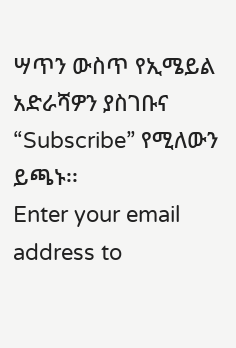ሣጥን ውስጥ የኢሜይል አድራሻዎን ያስገቡና “Subscribe” የሚለውን ይጫኑ፡፡
Enter your email address to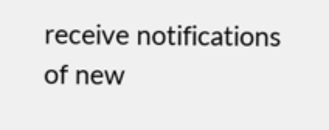receive notifications of new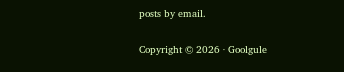posts by email.

Copyright © 2026 · Goolgule